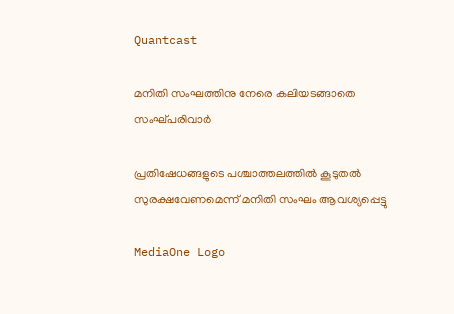Quantcast

മനിതി സംഘത്തിനു നേരെ കലിയടങ്ങാതെ സംഘ്പരിവാര്‍

പ്രതിഷേധങ്ങളുടെ പശ്ചാത്തലത്തില്‍ കൂടുതല്‍ സുരക്ഷവേണമെന്ന് മനിതി സംഘം ആവശ്യപ്പെട്ടു

MediaOne Logo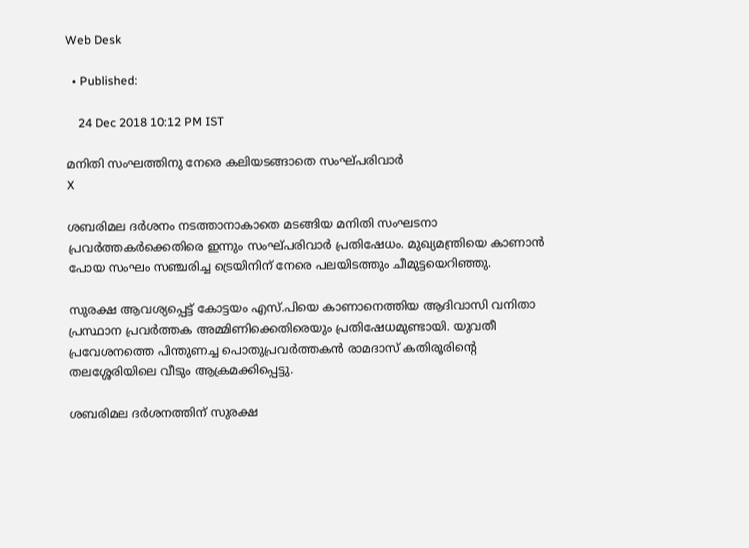Web Desk

  • Published:

    24 Dec 2018 10:12 PM IST

മനിതി സംഘത്തിനു നേരെ കലിയടങ്ങാതെ സംഘ്പരിവാര്‍
X

ശബരിമല ദര്‍ശനം നടത്താനാകാതെ മടങ്ങിയ മനിതി സംഘടനാ പ്രവര്‍ത്തകര്‍ക്കെതിരെ ഇന്നും സംഘ്പരിവാര്‍ പ്രതിഷേധം. മുഖ്യമന്ത്രിയെ കാണാന്‍ പോയ സംഘം സഞ്ചരിച്ച ട്രെയിനിന് നേരെ പലയിടത്തും ചീമുട്ടയെറിഞ്ഞു.

സുരക്ഷ ആവശ്യപ്പെട്ട് കോട്ടയം എസ്.പിയെ കാണാനെത്തിയ ആദിവാസി വനിതാ പ്രസ്ഥാന പ്രവര്‍ത്തക അമ്മിണിക്കെതിരെയും പ്രതിഷേധമുണ്ടായി. യുവതീ പ്രവേശനത്തെ പിന്തുണച്ച പൊതുപ്രവര്‍ത്തകന്‍ രാമദാസ് കതിരൂരിന്റെ തലശ്ശേരിയിലെ വീടും ആക്രമക്കിപ്പെട്ടു.

ശബരിമല ദര്‍ശനത്തിന് സുരക്ഷ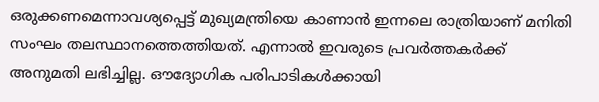ഒരുക്കണമെന്നാവശ്യപ്പെട്ട് മുഖ്യമന്ത്രിയെ കാണാന്‍ ഇന്നലെ രാത്രിയാണ് മനിതി സംഘം തലസ്ഥാനത്തെത്തിയത്. എന്നാല്‍ ഇവരുടെ പ്രവര്‍ത്തകര്‍ക്ക് അനുമതി ലഭിച്ചില്ല. ഔദ്യോഗിക പരിപാടികള്‍ക്കായി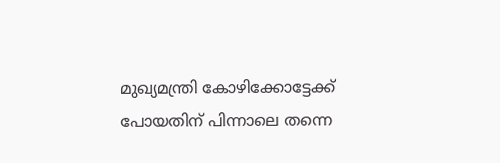മുഖ്യമന്ത്രി കോഴിക്കോട്ടേക്ക് പോയതിന് പിന്നാലെ തന്നെ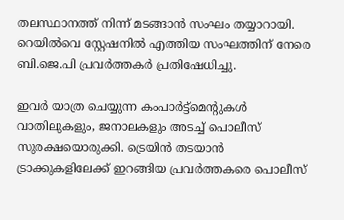തലസ്ഥാനത്ത് നിന്ന് മടങ്ങാന്‍ സംഘം തയ്യാറായി. റെയില്‍വെ സ്റ്റേഷനില്‍ എത്തിയ സംഘത്തിന് നേരെ ബി.ജെ.പി പ്രവര്‍ത്തകര്‍ പ്രതിഷേധിച്ചു.

ഇവര്‍ യാത്ര ചെയ്യുന്ന കംപാര്‍ട്ട്മെന്‍റുകള്‍ വാതിലുകളും, ജനാലകളും അടച്ച് പൊലീസ് സുരക്ഷയൊരുക്കി. ട്രെയിന്‍ തടയാന്‍ ട്രാക്കുകളിലേക്ക് ഇറങ്ങിയ പ്രവര്‍ത്തകരെ പൊലീസ്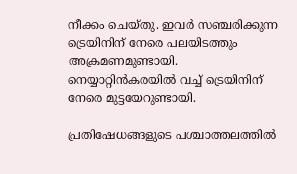നീക്കം ചെയ്തു. ഇവര്‍ സഞ്ചരിക്കുന്ന ട്രെയിനിന് നേരെ പലയിടത്തും അക്രമണമുണ്ടായി. നെയ്യാറ്റിന്‍കരയില്‍ വച്ച് ട്രെയിനിന് നേരെ മുട്ടയേറുണ്ടായി.

പ്രതിഷേധങ്ങളുടെ പശ്ചാത്തലത്തില്‍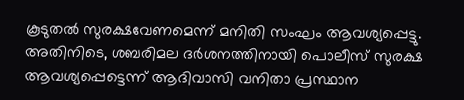കൂടുതല്‍ സുരക്ഷവേണമെന്ന് മനിതി സംഘം ആവശ്യപ്പെട്ടു. അതിനിടെ, ശബരിമല ദര്‍ശനത്തിനായി പൊലീസ് സുരക്ഷ ആവശ്യപ്പെട്ടെന്ന് ആദിവാസി വനിതാ പ്രസ്ഥാന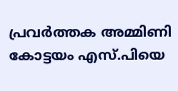പ്രവര്‍ത്തക അമ്മിണി കോട്ടയം എസ്.പിയെ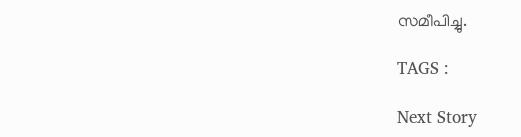സമീപിച്ചു.

TAGS :

Next Story